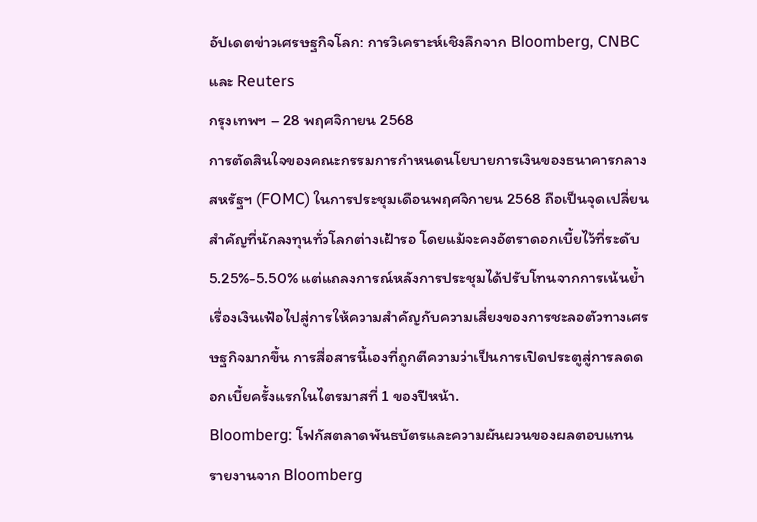อัปเดตข่าวเศรษฐกิจโลก: การวิเคราะห์เชิงลึกจาก Bloomberg, CNBC และ Reuters
กรุงเทพฯ – 28 พฤศจิกายน 2568
การตัดสินใจของคณะกรรมการกำหนดนโยบายการเงินของธนาคารกลางสหรัฐฯ (FOMC) ในการประชุมเดือนพฤศจิกายน 2568 ถือเป็นจุดเปลี่ยนสำคัญที่นักลงทุนทั่วโลกต่างเฝ้ารอ โดยแม้จะคงอัตราดอกเบี้ยไว้ที่ระดับ 5.25%-5.50% แต่แถลงการณ์หลังการประชุมได้ปรับโทนจากการเน้นย้ำเรื่องเงินเฟ้อไปสู่การให้ความสำคัญกับความเสี่ยงของการชะลอตัวทางเศรษฐกิจมากขึ้น การสื่อสารนี้เองที่ถูกตีความว่าเป็นการเปิดประตูสู่การลดดอกเบี้ยครั้งแรกในไตรมาสที่ 1 ของปีหน้า.
Bloomberg: โฟกัสตลาดพันธบัตรและความผันผวนของผลตอบแทน
รายงานจาก Bloomberg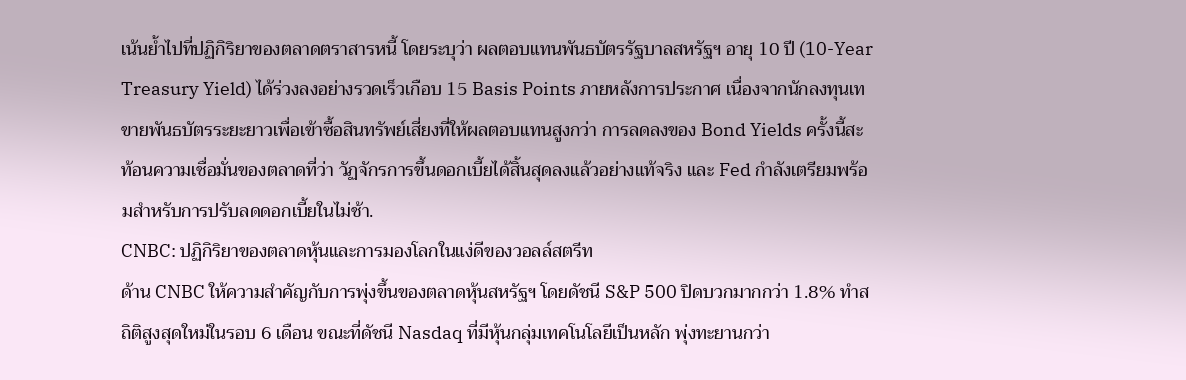เน้นย้ำไปที่ปฏิกิริยาของตลาดตราสารหนี้ โดยระบุว่า ผลตอบแทนพันธบัตรรัฐบาลสหรัฐฯ อายุ 10 ปี (10-Year Treasury Yield) ได้ร่วงลงอย่างรวดเร็วเกือบ 15 Basis Points ภายหลังการประกาศ เนื่องจากนักลงทุนเทขายพันธบัตรระยะยาวเพื่อเข้าซื้อสินทรัพย์เสี่ยงที่ให้ผลตอบแทนสูงกว่า การลดลงของ Bond Yields ครั้งนี้สะท้อนความเชื่อมั่นของตลาดที่ว่า วัฏจักรการขึ้นดอกเบี้ยได้สิ้นสุดลงแล้วอย่างแท้จริง และ Fed กำลังเตรียมพร้อมสำหรับการปรับลดดอกเบี้ยในไม่ช้า.
CNBC: ปฏิกิริยาของตลาดหุ้นและการมองโลกในแง่ดีของวอลล์สตรีท
ด้าน CNBC ให้ความสำคัญกับการพุ่งขึ้นของตลาดหุ้นสหรัฐฯ โดยดัชนี S&P 500 ปิดบวกมากกว่า 1.8% ทำสถิติสูงสุดใหม่ในรอบ 6 เดือน ขณะที่ดัชนี Nasdaq ที่มีหุ้นกลุ่มเทคโนโลยีเป็นหลัก พุ่งทะยานกว่า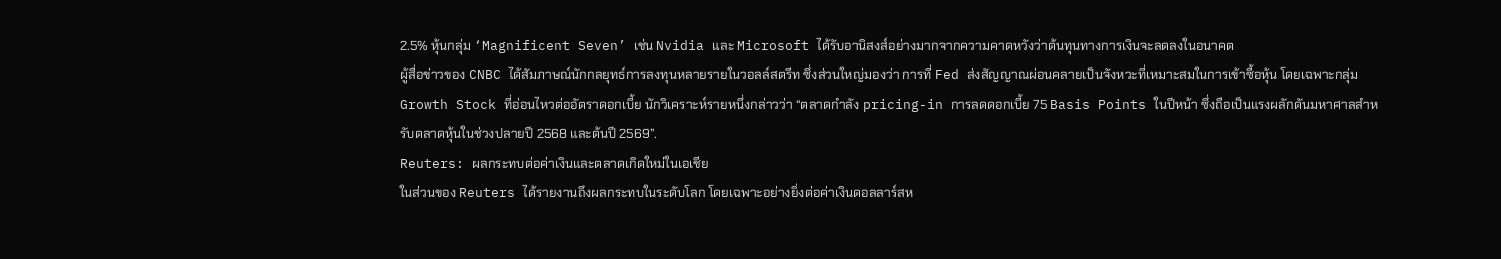2.5% หุ้นกลุ่ม ‘Magnificent Seven’ เช่น Nvidia และ Microsoft ได้รับอานิสงส์อย่างมากจากความคาดหวังว่าต้นทุนทางการเงินจะลดลงในอนาคต
ผู้สื่อข่าวของ CNBC ได้สัมภาษณ์นักกลยุทธ์การลงทุนหลายรายในวอลล์สตรีท ซึ่งส่วนใหญ่มองว่า การที่ Fed ส่งสัญญาณผ่อนคลายเป็นจังหวะที่เหมาะสมในการเข้าซื้อหุ้น โดยเฉพาะกลุ่ม Growth Stock ที่อ่อนไหวต่ออัตราดอกเบี้ย นักวิเคราะห์รายหนึ่งกล่าวว่า “ตลาดกำลัง pricing-in การลดดอกเบี้ย 75 Basis Points ในปีหน้า ซึ่งถือเป็นแรงผลักดันมหาศาลสำหรับตลาดหุ้นในช่วงปลายปี 2568 และต้นปี 2569”.
Reuters: ผลกระทบต่อค่าเงินและตลาดเกิดใหม่ในเอเชีย
ในส่วนของ Reuters ได้รายงานถึงผลกระทบในระดับโลก โดยเฉพาะอย่างยิ่งต่อค่าเงินดอลลาร์สห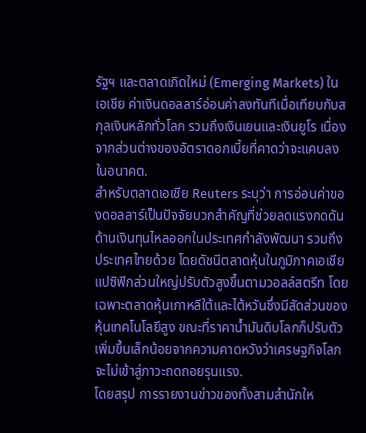รัฐฯ และตลาดเกิดใหม่ (Emerging Markets) ในเอเชีย ค่าเงินดอลลาร์อ่อนค่าลงทันทีเมื่อเทียบกับสกุลเงินหลักทั่วโลก รวมถึงเงินเยนและเงินยูโร เนื่องจากส่วนต่างของอัตราดอกเบี้ยที่คาดว่าจะแคบลงในอนาคต.
สำหรับตลาดเอเชีย Reuters ระบุว่า การอ่อนค่าของดอลลาร์เป็นปัจจัยบวกสำคัญที่ช่วยลดแรงกดดันด้านเงินทุนไหลออกในประเทศกำลังพัฒนา รวมถึงประเทศไทยด้วย โดยดัชนีตลาดหุ้นในภูมิภาคเอเชียแปซิฟิกส่วนใหญ่ปรับตัวสูงขึ้นตามวอลล์สตรีท โดยเฉพาะตลาดหุ้นเกาหลีใต้และไต้หวันซึ่งมีสัดส่วนของหุ้นเทคโนโลยีสูง ขณะที่ราคาน้ำมันดิบโลกก็ปรับตัวเพิ่มขึ้นเล็กน้อยจากความคาดหวังว่าเศรษฐกิจโลกจะไม่เข้าสู่ภาวะถดถอยรุนแรง.
โดยสรุป การรายงานข่าวของทั้งสามสำนักให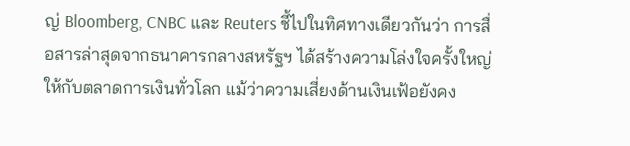ญ่ Bloomberg, CNBC และ Reuters ชี้ไปในทิศทางเดียวกันว่า การสื่อสารล่าสุดจากธนาคารกลางสหรัฐฯ ได้สร้างความโล่งใจครั้งใหญ่ให้กับตลาดการเงินทั่วโลก แม้ว่าความเสี่ยงด้านเงินเฟ้อยังคง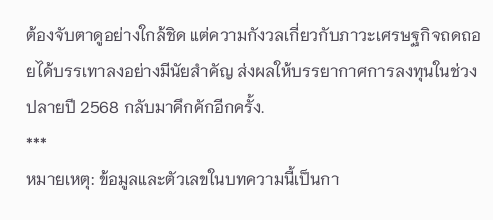ต้องจับตาดูอย่างใกล้ชิด แต่ความกังวลเกี่ยวกับภาวะเศรษฐกิจถดถอยได้บรรเทาลงอย่างมีนัยสำคัญ ส่งผลให้บรรยากาศการลงทุนในช่วงปลายปี 2568 กลับมาคึกคักอีกครั้ง.
***
หมายเหตุ: ข้อมูลและตัวเลขในบทความนี้เป็นกา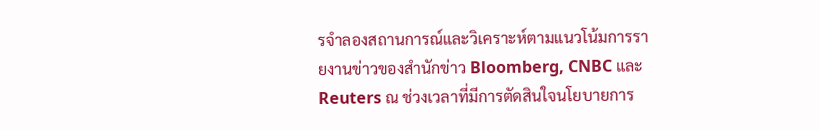รจำลองสถานการณ์และวิเคราะห์ตามแนวโน้มการรายงานข่าวของสำนักข่าว Bloomberg, CNBC และ Reuters ณ ช่วงเวลาที่มีการตัดสินใจนโยบายการ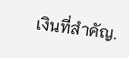เงินที่สำคัญ.